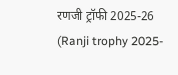रणजी ट्रॉफी 2025-26 (Ranji trophy 2025-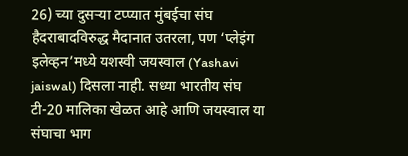26) च्या दुसऱ्या टप्प्यात मुंबईचा संघ हैदराबादविरुद्ध मैदानात उतरला, पण ‘प्लेइंग इलेव्हन’मध्ये यशस्वी जयस्वाल (Yashavi jaiswal) दिसला नाही. सध्या भारतीय संघ टी-20 मालिका खेळत आहे आणि जयस्वाल या संघाचा भाग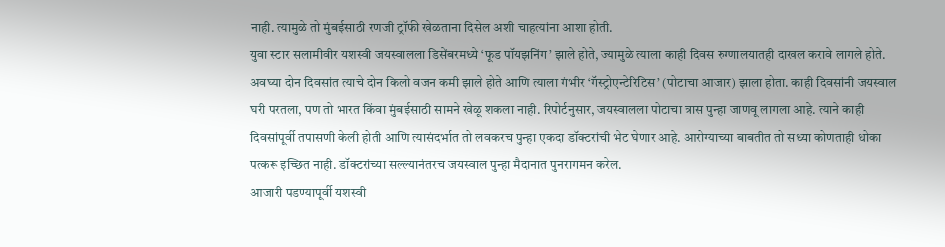नाही. त्यामुळे तो मुंबईसाठी रणजी ट्रॉफी खेळताना दिसेल अशी चाहत्यांना आशा होती.
युवा स्टार सलामीवीर यशस्वी जयस्वालला डिसेंबरमध्ये ‘फूड पॉयझनिंग’ झाले होते, ज्यामुळे त्याला काही दिवस रुग्णालयातही दाखल करावे लागले होते. अवघ्या दोन दिवसांत त्याचे दोन किलो वजन कमी झाले होते आणि त्याला गंभीर ‘गॅस्ट्रोएन्टेरिटिस’ (पोटाचा आजार) झाला होता. काही दिवसांनी जयस्वाल घरी परतला, पण तो भारत किंवा मुंबईसाठी सामने खेळू शकला नाही. रिपोर्टनुसार, जयस्वालला पोटाचा त्रास पुन्हा जाणवू लागला आहे. त्याने काही दिवसांपूर्वी तपासणी केली होती आणि त्यासंदर्भात तो लवकरच पुन्हा एकदा डॉक्टरांची भेट घेणार आहे. आरोग्याच्या बाबतीत तो सध्या कोणताही धोका पत्करू इच्छित नाही. डॉक्टरांच्या सल्ल्यानंतरच जयस्वाल पुन्हा मैदानात पुनरागमन करेल.
आजारी पडण्यापूर्वी यशस्वी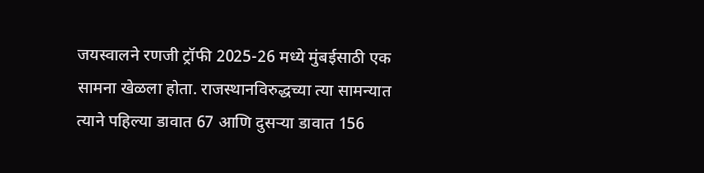जयस्वालने रणजी ट्रॉफी 2025-26 मध्ये मुंबईसाठी एक सामना खेळला होता. राजस्थानविरुद्धच्या त्या सामन्यात त्याने पहिल्या डावात 67 आणि दुसऱ्या डावात 156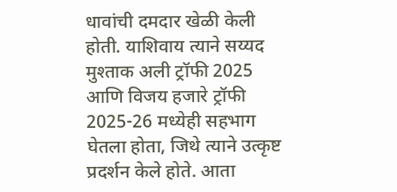धावांची दमदार खेळी केली होती. याशिवाय त्याने सय्यद मुश्ताक अली ट्रॉफी 2025 आणि विजय हजारे ट्रॉफी 2025-26 मध्येही सहभाग घेतला होता, जिथे त्याने उत्कृष्ट प्रदर्शन केले होते. आता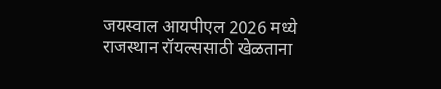जयस्वाल आयपीएल 2026 मध्ये राजस्थान रॉयल्ससाठी खेळताना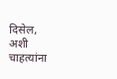दिसेल, अशी चाहत्यांना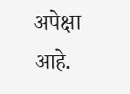अपेक्षा आहे.